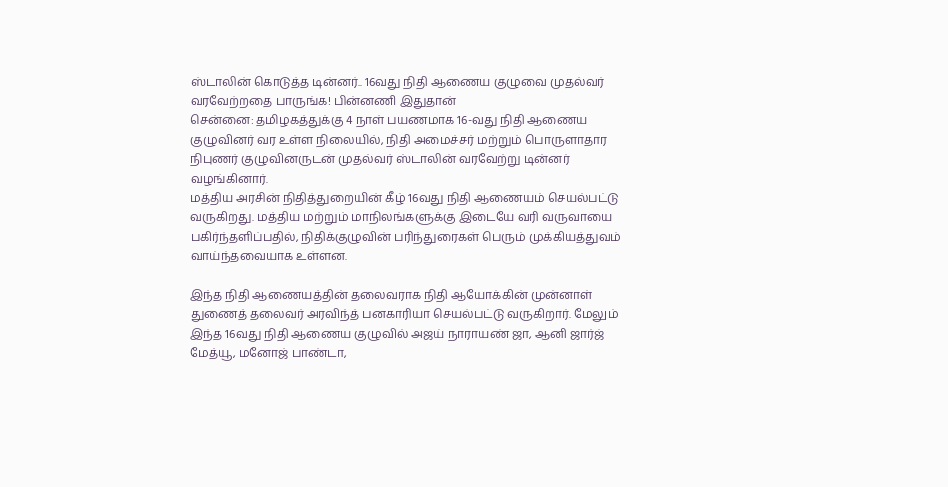ஸ்டாலின் கொடுத்த டின்னர்.. 16வது நிதி ஆணைய குழுவை முதல்வர் வரவேற்றதை பாருங்க! பின்னணி இதுதான்
சென்னை: தமிழகத்துக்கு 4 நாள் பயணமாக 16-வது நிதி ஆணைய குழுவினர் வர உள்ள நிலையில், நிதி அமைச்சர் மற்றும் பொருளாதார நிபுணர் குழுவினருடன் முதல்வர் ஸ்டாலின் வரவேற்று டின்னர் வழங்கினார்.
மத்திய அரசின் நிதித்துறையின் கீழ் 16வது நிதி ஆணையம் செயல்பட்டு வருகிறது. மத்திய மற்றும் மாநிலங்களுக்கு இடையே வரி வருவாயை பகிர்ந்தளிப்பதில், நிதிக்குழுவின் பரிந்துரைகள் பெரும் முக்கியத்துவம் வாய்ந்தவையாக உள்ளன.

இந்த நிதி ஆணையத்தின் தலைவராக நிதி ஆயோக்கின் முன்னாள் துணைத் தலைவர் அரவிந்த் பனகாரியா செயல்பட்டு வருகிறார். மேலும் இந்த 16வது நிதி ஆணைய குழுவில் அஜய் நாராயண் ஜா, ஆனி ஜார்ஜ் மேத்யூ, மனோஜ் பாண்டா,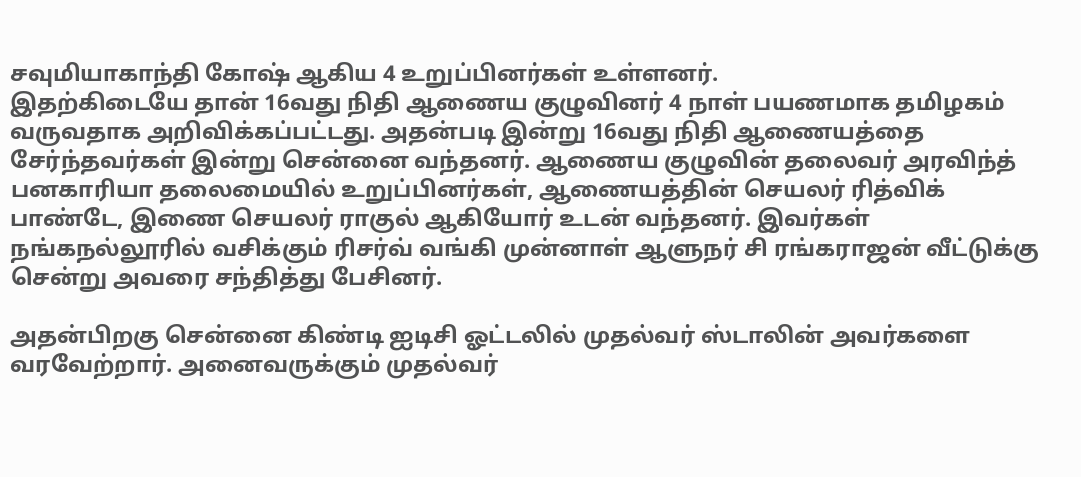சவுமியாகாந்தி கோஷ் ஆகிய 4 உறுப்பினர்கள் உள்ளனர்.
இதற்கிடையே தான் 16வது நிதி ஆணைய குழுவினர் 4 நாள் பயணமாக தமிழகம் வருவதாக அறிவிக்கப்பட்டது. அதன்படி இன்று 16வது நிதி ஆணையத்தை சேர்ந்தவர்கள் இன்று சென்னை வந்தனர். ஆணைய குழுவின் தலைவர் அரவிந்த் பனகாரியா தலைமையில் உறுப்பினர்கள், ஆணையத்தின் செயலர் ரித்விக் பாண்டே, இணை செயலர் ராகுல் ஆகியோர் உடன் வந்தனர். இவர்கள் நங்கநல்லூரில் வசிக்கும் ரிசர்வ் வங்கி முன்னாள் ஆளுநர் சி ரங்கராஜன் வீட்டுக்கு சென்று அவரை சந்தித்து பேசினர்.

அதன்பிறகு சென்னை கிண்டி ஐடிசி ஓட்டலில் முதல்வர் ஸ்டாலின் அவர்களை வரவேற்றார். அனைவருக்கும் முதல்வர்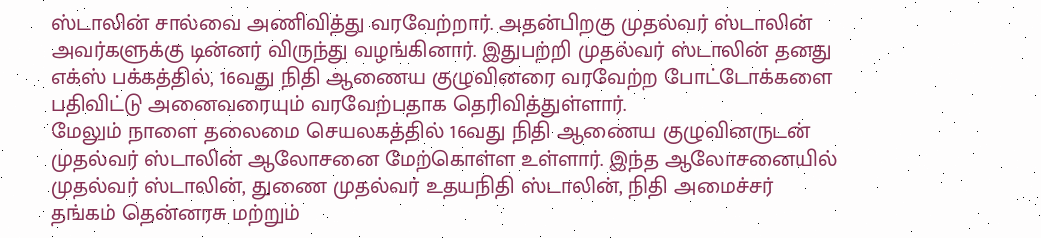ஸ்டாலின் சால்வை அணிவித்து வரவேற்றார். அதன்பிறகு முதல்வர் ஸ்டாலின் அவர்களுக்கு டின்னர் விருந்து வழங்கினார். இதுபற்றி முதல்வர் ஸ்டாலின் தனது எக்ஸ் பக்கத்தில், 16வது நிதி ஆணைய குழுவினரை வரவேற்ற போட்டோக்களை பதிவிட்டு அனைவரையும் வரவேற்பதாக தெரிவித்துள்ளார்.
மேலும் நாளை தலைமை செயலகத்தில் 16வது நிதி ஆணைய குழுவினருடன் முதல்வர் ஸ்டாலின் ஆலோசனை மேற்கொள்ள உள்ளார். இந்த ஆலோசனையில் முதல்வர் ஸ்டாலின், துணை முதல்வர் உதயநிதி ஸ்டாலின், நிதி அமைச்சர் தங்கம் தென்னரசு மற்றும்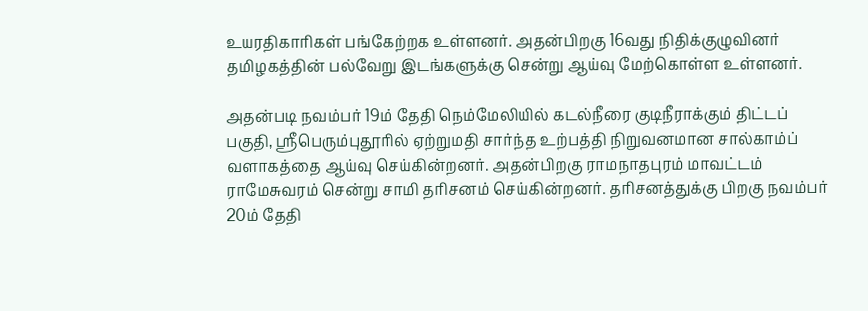உயரதிகாரிகள் பங்கேற்றக உள்ளனர். அதன்பிறகு 16வது நிதிக்குழுவினர் தமிழகத்தின் பல்வேறு இடங்களுக்கு சென்று ஆய்வு மேற்கொள்ள உள்ளனர்.

அதன்படி நவம்பர் 19ம் தேதி நெம்மேலியில் கடல்நீரை குடிநீராக்கும் திட்டப் பகுதி, ஸ்ரீபெரும்புதூரில் ஏற்றுமதி சார்ந்த உற்பத்தி நிறுவனமான சால்காம்ப் வளாகத்தை ஆய்வு செய்கின்றனர். அதன்பிறகு ராமநாதபுரம் மாவட்டம் ராமேசுவரம் சென்று சாமி தரிசனம் செய்கின்றனர். தரிசனத்துக்கு பிறகு நவம்பர் 20ம் தேதி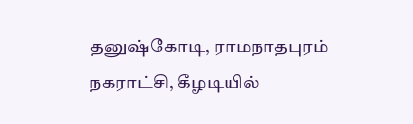தனுஷ்கோடி, ராமநாதபுரம் நகராட்சி, கீழடியில்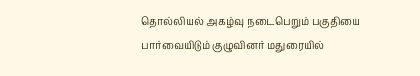தொல்லியல் அகழ்வு நடைபெறும் பகுதியை பார்வையிடும் குழுவினர் மதுரையில்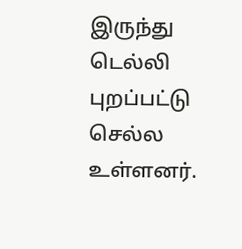இருந்து டெல்லி புறப்பட்டு செல்ல உள்ளனர்.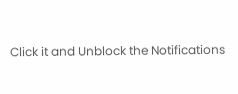Click it and Unblock the Notifications